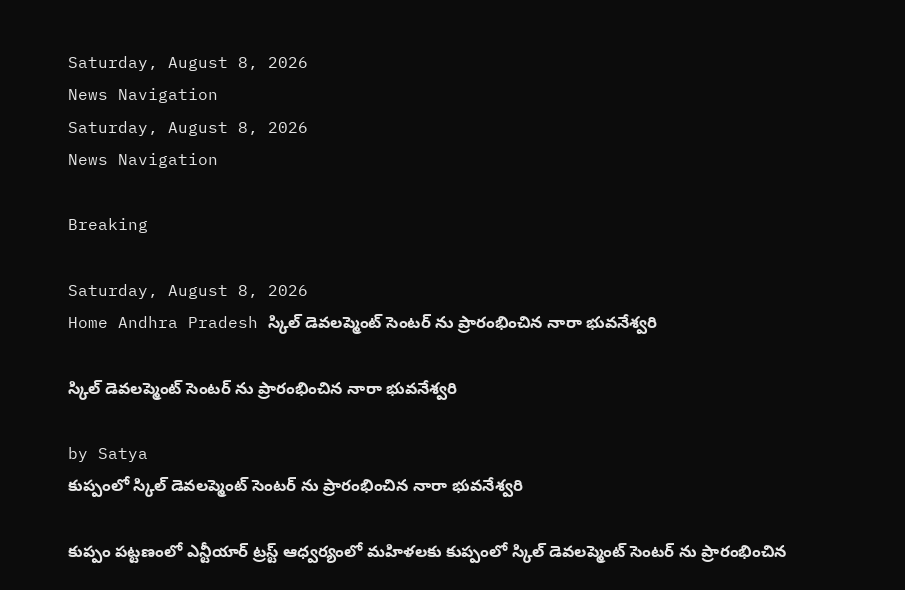Saturday, August 8, 2026
News Navigation
Saturday, August 8, 2026
News Navigation

Breaking

Saturday, August 8, 2026
Home Andhra Pradesh స్కిల్ డెవలప్మెంట్ సెంటర్ ను ప్రారంభించిన నారా భువనేశ్వరి

స్కిల్ డెవలప్మెంట్ సెంటర్ ను ప్రారంభించిన నారా భువనేశ్వరి

by Satya
కుప్పంలో స్కిల్ డెవలప్మెంట్ సెంటర్ ను ప్రారంభించిన నారా భువనేశ్వరి

కుప్పం పట్టణంలో ఎన్టీయార్ ట్రస్ట్ ఆధ్వర్యంలో మహిళలకు కుప్పంలో స్కిల్ డెవలప్మెంట్ సెంటర్ ను ప్రారంభించిన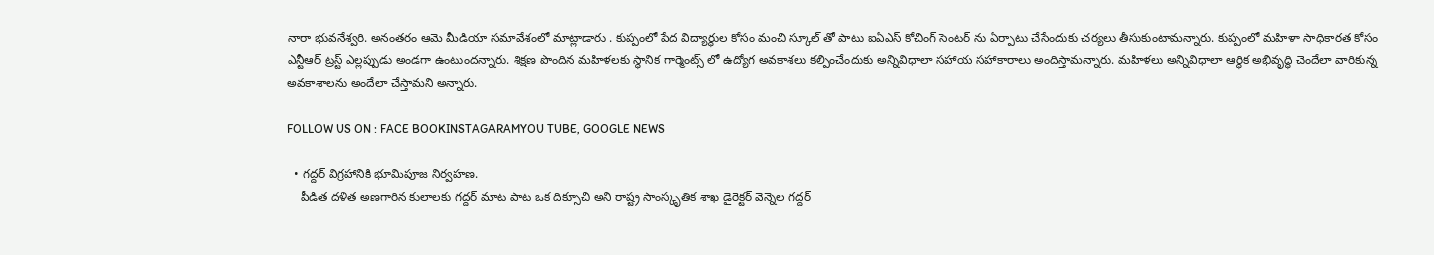నారా భువనేశ్వరి. అనంతరం ఆమె మీడియా సమావేశంలో మాట్లాడారు . కుప్పంలో పేద విద్యార్థుల కోసం మంచి స్కూల్ తో పాటు ఐఏఎస్ కోచింగ్ సెంటర్ ను ఏర్పాటు చేసేందుకు చర్యలు తీసుకుంటామన్నారు. కుప్పంలో మహిళా సాధికారత కోసం ఎన్టీఆర్ ట్రస్ట్ ఎల్లప్పుడు అండగా ఉంటుందన్నారు. శిక్షణ పొందిన మహిళలకు స్థానిక గార్మెంట్స్ లో ఉద్యోగ అవకాశలు కల్పించేందుకు అన్నివిధాలా సహాయ సహాకారాలు అందిస్తామన్నారు. మహిళలు అన్నివిధాలా ఆర్థిక అభివృద్ధి చెందేలా వారికున్న అవకాశాలను అందేలా చేస్తామని అన్నారు.

FOLLOW US ON : FACE BOOKINSTAGARAMYOU TUBE, GOOGLE NEWS

  • గద్దర్ విగ్రహానికి భూమిపూజ నిర్వహణ.
    పీడిత దళిత అణగారిన కులాలకు గద్దర్ మాట పాట ఒక దిక్సూచి అని రాష్ట్ర సాంస్కృతిక శాఖ డైరెక్టర్ వెన్నెల గద్దర్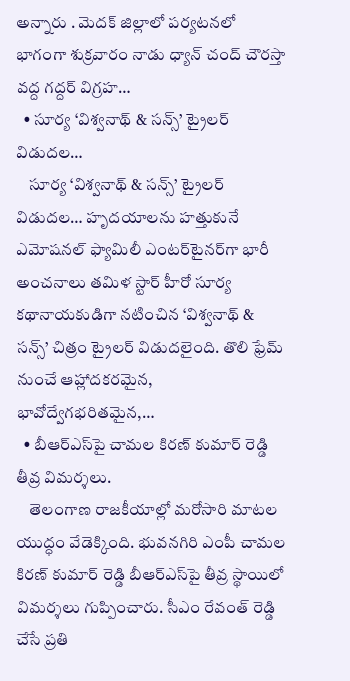అన్నారు . మెదక్ జిల్లాలో పర్యటనలో భాగంగా శుక్రవారం నాడు ధ్యాన్ చంద్ చౌరస్తా వద్ద గద్దర్ విగ్రహ…
  • సూర్య ‘విశ్వనాథ్ & సన్స్’ ట్రైలర్ విడుదల…
    సూర్య ‘విశ్వనాథ్ & సన్స్’ ట్రైలర్ విడుదల… హృదయాలను హత్తుకునే ఎమోషనల్ ఫ్యామిలీ ఎంటర్‌టైనర్‌గా భారీ అంచనాలు తమిళ స్టార్ హీరో సూర్య కథానాయకుడిగా నటించిన ‘విశ్వనాథ్ & సన్స్’ చిత్రం ట్రైలర్ విడుదలైంది. తొలి ఫ్రేమ్ నుంచే ఆహ్లాదకరమైన, భావోద్వేగభరితమైన,…
  • బీఆర్ఎస్‌పై చామల కిరణ్ కుమార్ రెడ్డి తీవ్ర విమర్శలు.
    తెలంగాణ రాజకీయాల్లో మరోసారి మాటల యుద్ధం వేడెక్కింది. భువనగిరి ఎంపీ చామల కిరణ్ కుమార్ రెడ్డి బీఆర్ఎస్‌పై తీవ్ర స్థాయిలో విమర్శలు గుప్పించారు. సీఎం రేవంత్ రెడ్డి చేసే ప్రతి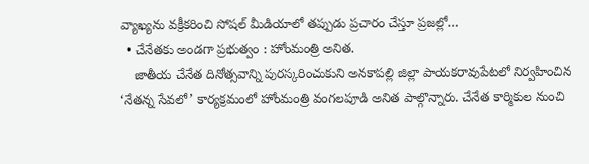వ్యాఖ్యను వక్రీకరించి సోషల్ మీడియాలో తప్పుడు ప్రచారం చేస్తూ ప్రజల్లో…
  • చేనేతకు అండగా ప్రభుత్వం : హోంమంత్రి అనిత.
    జాతీయ చేనేత దినోత్సవాన్ని పురస్కరించుకుని అనకాపల్లి జిల్లా పాయకరావుపేటలో నిర్వహించిన ‘నేతన్న సేవలో’ కార్యక్రమంలో హోంమంత్రి వంగలపూడి అనిత పాల్గొన్నారు. చేనేత కార్మికుల నుంచి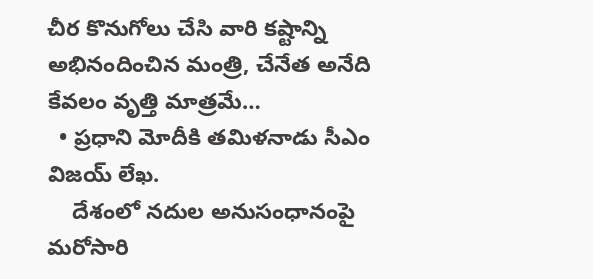చీర కొనుగోలు చేసి వారి కష్టాన్ని అభినందించిన మంత్రి, చేనేత అనేది కేవలం వృత్తి మాత్రమే…
  • ప్రధాని మోదీకి తమిళనాడు సీఎం విజయ్‌ లేఖ.
    దేశంలో నదుల అనుసంధానంపై మరోసారి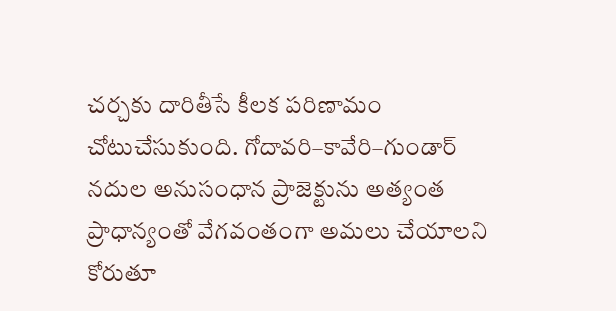చర్చకు దారితీసే కీలక పరిణామం చోటుచేసుకుంది. గోదావరి–కావేరి–గుండార్ నదుల అనుసంధాన ప్రాజెక్టును అత్యంత ప్రాధాన్యంతో వేగవంతంగా అమలు చేయాలని కోరుతూ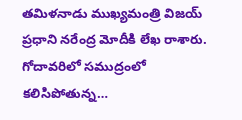తమిళనాడు ముఖ్యమంత్రి విజయ్ ప్రధాని నరేంద్ర మోదీకి లేఖ రాశారు. గోదావరిలో సముద్రంలో కలిసిపోతున్న…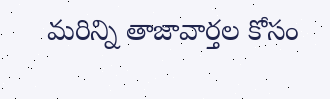మరిన్ని తాజావార్తల కోసం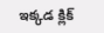ఇక్కడ క్లిక్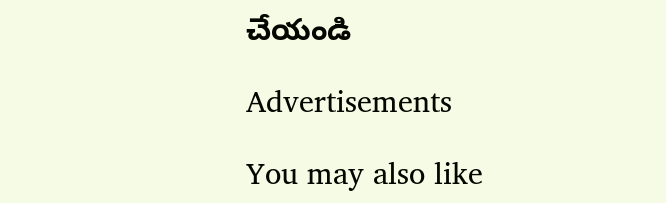చేయండి

Advertisements

You may also like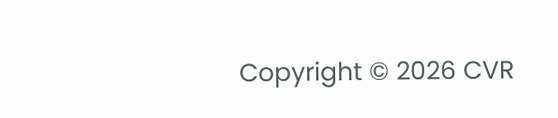Copyright © 2026 CVR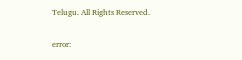Telugu. All Rights Reserved.

error: